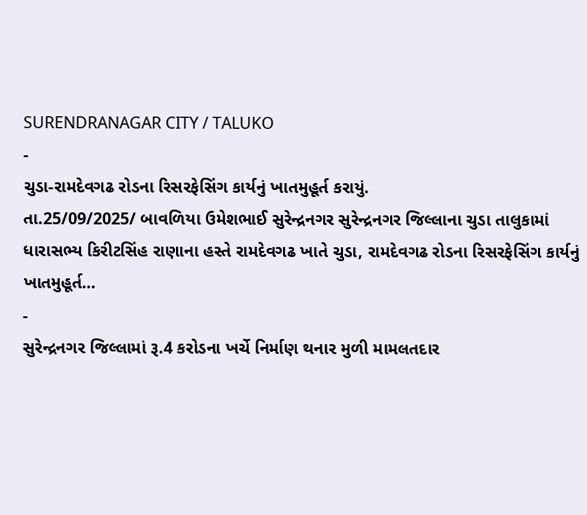SURENDRANAGAR CITY / TALUKO
-
ચુડા-રામદેવગઢ રોડના રિસરફેસિંગ કાર્યનું ખાતમુહૂર્ત કરાયું.
તા.25/09/2025/ બાવળિયા ઉમેશભાઈ સુરેન્દ્રનગર સુરેન્દ્રનગર જિલ્લાના ચુડા તાલુકામાં ધારાસભ્ય કિરીટસિંહ રાણાના હસ્તે રામદેવગઢ ખાતે ચુડા, રામદેવગઢ રોડના રિસરફેસિંગ કાર્યનું ખાતમુહૂર્ત…
-
સુરેન્દ્રનગર જિલ્લામાં રૂ.4 કરોડના ખર્ચે નિર્માણ થનાર મુળી મામલતદાર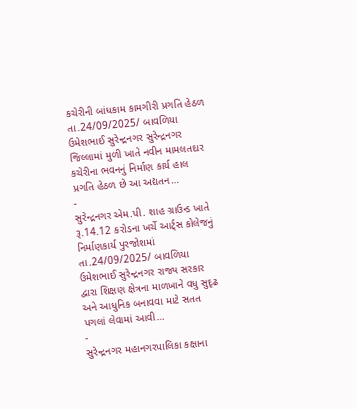કચેરીની બાંધકામ કામગીરી પ્રગતિ હેઠળ
તા.24/09/2025/ બાવળિયા ઉમેશભાઈ સુરેન્દ્રનગર સુરેન્દ્રનગર જિલ્લામાં મુળી ખાતે નવીન મામલતદાર કચેરીના ભવનનું નિર્માણ કાર્ય હાલ પ્રગતિ હેઠળ છે આ અદ્યતન…
-
સુરેન્દ્રનગર એમ.પી. શાહ ગ્રાઉન્ડ ખાતે રૂ.14.12 કરોડના ખર્ચે આર્ટ્સ કોલેજનું નિર્માણકાર્ય પુરજોશમાં
તા.24/09/2025/ બાવળિયા ઉમેશભાઈ સુરેન્દ્રનગર રાજ્ય સરકાર દ્વારા શિક્ષણ ક્ષેત્રના માળખાને વધુ સુદૃઢ અને આધુનિક બનાવવા માટે સતત પગલાં લેવામાં આવી…
-
સુરેન્દ્રનગર મહાનગરપાલિકા કક્ષાના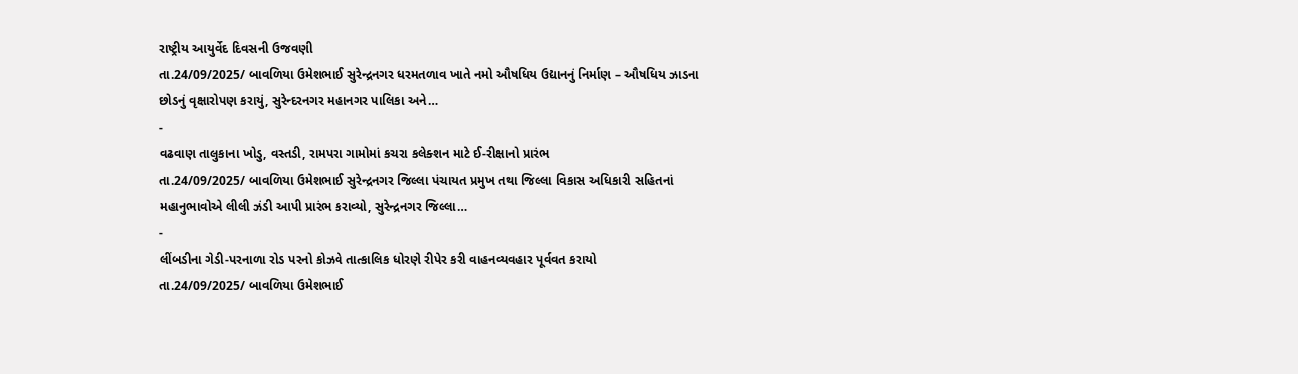રાષ્ટ્રીય આયુર્વેદ દિવસની ઉજવણી
તા.24/09/2025/ બાવળિયા ઉમેશભાઈ સુરેન્દ્રનગર ધરમતળાવ ખાતે નમો ઔષધિય ઉદ્યાનનું નિર્માણ – ઔષધિય ઝાડના છોડનું વૃક્ષારોપણ કરાયું, સુરેન્દરનગર મહાનગર પાલિકા અને…
-
વઢવાણ તાલુકાના ખોડુ, વસ્તડી, રામપરા ગામોમાં કચરા કલેક્શન માટે ઈ-રીક્ષાનો પ્રારંભ
તા.24/09/2025/ બાવળિયા ઉમેશભાઈ સુરેન્દ્રનગર જિલ્લા પંચાયત પ્રમુખ તથા જિલ્લા વિકાસ અધિકારી સહિતનાં મહાનુભાવોએ લીલી ઝંડી આપી પ્રારંભ કરાવ્યો, સુરેન્દ્રનગર જિલ્લા…
-
લીંબડીના ગેડી-પરનાળા રોડ પરનો કોઝવે તાત્કાલિક ધોરણે રીપેર કરી વાહનવ્યવહાર પૂર્વવત કરાયો
તા.24/09/2025/ બાવળિયા ઉમેશભાઈ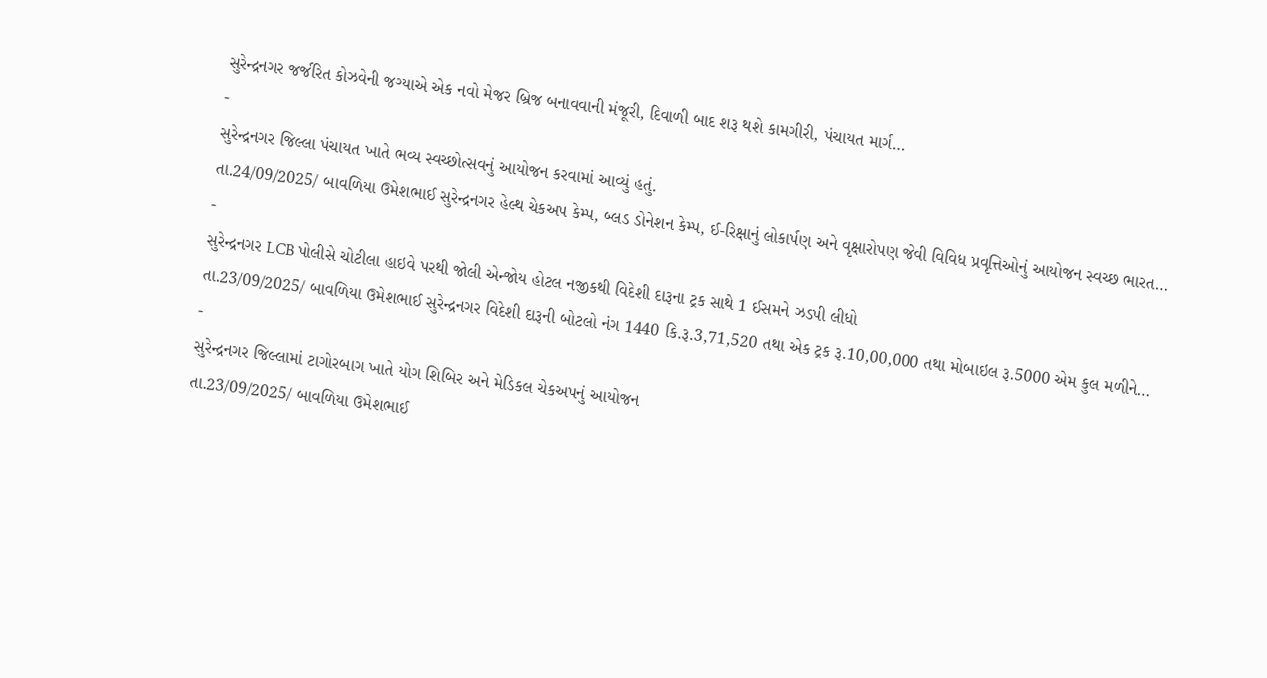સુરેન્દ્રનગર જર્જરિત કોઝવેની જગ્યાએ એક નવો મેજર બ્રિજ બનાવવાની મંજૂરી, દિવાળી બાદ શરૂ થશે કામગીરી, પંચાયત માર્ગ…
-
સુરેન્દ્રનગર જિલ્લા પંચાયત ખાતે ભવ્ય સ્વચ્છોત્સવનું આયોજન કરવામાં આવ્યું હતું.
તા.24/09/2025/ બાવળિયા ઉમેશભાઈ સુરેન્દ્રનગર હેલ્થ ચેકઅપ કેમ્પ, બ્લડ ડોનેશન કેમ્પ, ઈ-રિક્ષાનું લોકાર્પણ અને વૃક્ષારોપણ જેવી વિવિધ પ્રવૃત્તિઓનું આયોજન સ્વચ્છ ભારત…
-
સુરેન્દ્રનગર LCB પોલીસે ચોટીલા હાઇવે પરથી જોલી એન્જોય હોટલ નજીકથી વિદેશી દારૂના ટ્રક સાથે 1 ઈસમને ઝડપી લીધો
તા.23/09/2025/ બાવળિયા ઉમેશભાઈ સુરેન્દ્રનગર વિદેશી દારૂની બોટલો નંગ 1440 કિ.રૂ.3,71,520 તથા એક ટ્રક રૂ.10,00,000 તથા મોબાઇલ રૂ.5000 એમ કુલ મળીને…
-
સુરેન્દ્રનગર જિલ્લામાં ટાગોરબાગ ખાતે યોગ શિબિર અને મેડિકલ ચેકઅપનું આયોજન
તા.23/09/2025/ બાવળિયા ઉમેશભાઈ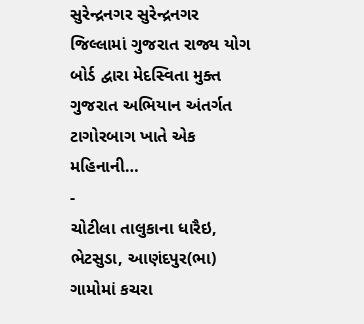સુરેન્દ્રનગર સુરેન્દ્રનગર જિલ્લામાં ગુજરાત રાજ્ય યોગ બોર્ડ દ્વારા મેદસ્વિતા મુક્ત ગુજરાત અભિયાન અંતર્ગત ટાગોરબાગ ખાતે એક મહિનાની…
-
ચોટીલા તાલુકાના ધારૈઇ, ભેટસુડા, આણંદપુર(ભા) ગામોમાં કચરા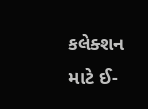કલેક્શન માટે ઈ-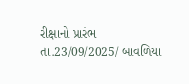રીક્ષાનો પ્રારંભ
તા.23/09/2025/ બાવળિયા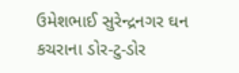ઉમેશભાઈ સુરેન્દ્રનગર ઘન કચરાના ડોર-ટુ-ડોર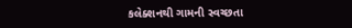કલેક્શનથી ગામની સ્વચ્છતા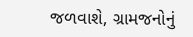જળવાશે, ગ્રામજનોનું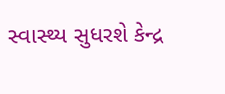સ્વાસ્થ્ય સુધરશે કેન્દ્ર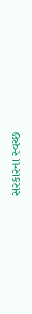સરકારના સ્વચ્છ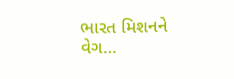ભારત મિશનને વેગ…